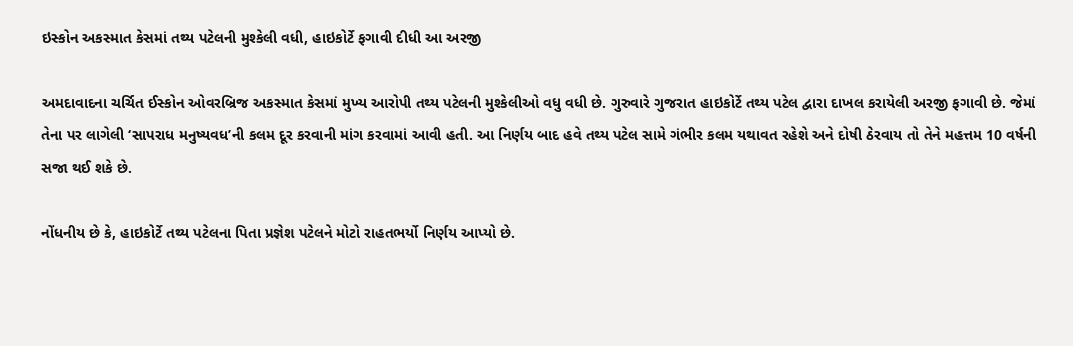ઇસ્કોન અકસ્માત કેસમાં તથ્ય પટેલની મુશ્કેલી વધી, હાઇકોર્ટે ફગાવી દીધી આ અરજી

અમદાવાદના ચર્ચિત ઈસ્કોન ઓવરબ્રિજ અકસ્માત કેસમાં મુખ્ય આરોપી તથ્ય પટેલની મુશ્કેલીઓ વધુ વધી છે. ગુરુવારે ગુજરાત હાઇકોર્ટે તથ્ય પટેલ દ્વારા દાખલ કરાયેલી અરજી ફગાવી છે. જેમાં તેના પર લાગેલી ‘સાપરાધ મનુષ્યવધ’ની કલમ દૂર કરવાની માંગ કરવામાં આવી હતી. આ નિર્ણય બાદ હવે તથ્ય પટેલ સામે ગંભીર કલમ યથાવત રહેશે અને દોષી ઠેરવાય તો તેને મહત્તમ 10 વર્ષની સજા થઈ શકે છે.

નોંધનીય છે કે, હાઇકોર્ટે તથ્ય પટેલના પિતા પ્રજ્ઞેશ પટેલને મોટો રાહતભર્યો નિર્ણય આપ્યો છે.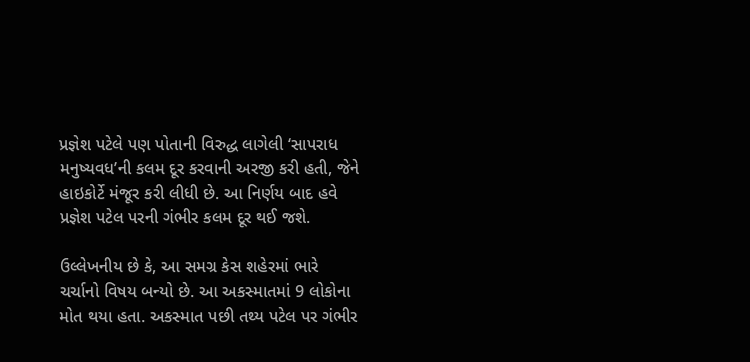પ્રજ્ઞેશ પટેલે પણ પોતાની વિરુદ્ધ લાગેલી ‘સાપરાધ મનુષ્યવધ’ની કલમ દૂર કરવાની અરજી કરી હતી, જેને હાઇકોર્ટે મંજૂર કરી લીધી છે. આ નિર્ણય બાદ હવે પ્રજ્ઞેશ પટેલ પરની ગંભીર કલમ દૂર થઈ જશે.

ઉલ્લેખનીય છે કે, આ સમગ્ર કેસ શહેરમાં ભારે ચર્ચાનો વિષય બન્યો છે. આ અકસ્માતમાં 9 લોકોના મોત થયા હતા. અકસ્માત પછી તથ્ય પટેલ પર ગંભીર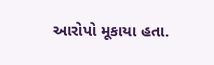આરોપો મૂકાયા હતા.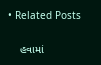• Related Posts

    હવામાં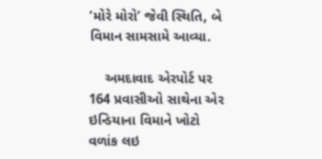‘મોરે મોરો’ જેવી સ્થિતિ, બે વિમાન સામસામે આવ્યા.

    અમદાવાદ એરપોર્ટ પર 164 પ્રવાસીઓ સાથેના એર ઇન્ડિયાના વિમાને ખોટો વળાંક લઇ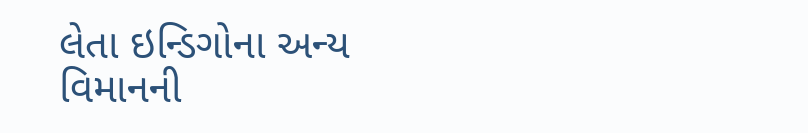લેતા ઇન્ડિગોના અન્ય વિમાનની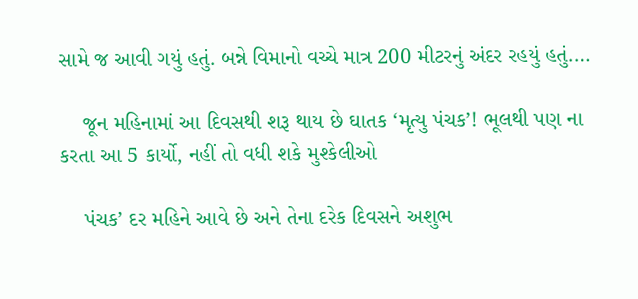સામે જ આવી ગયું હતું. બન્ને વિમાનો વચ્ચે માત્ર 200 મીટરનું અંદર રહયું હતું.…

    જૂન મહિનામાં આ દિવસથી શરૂ થાય છે ઘાતક ‘મૃત્યુ પંચક’! ભૂલથી પણ ના કરતા આ 5 કાર્યો, નહીં તો વધી શકે મુશ્કેલીઓ

    પંચક’ દર મહિને આવે છે અને તેના દરેક દિવસને અશુભ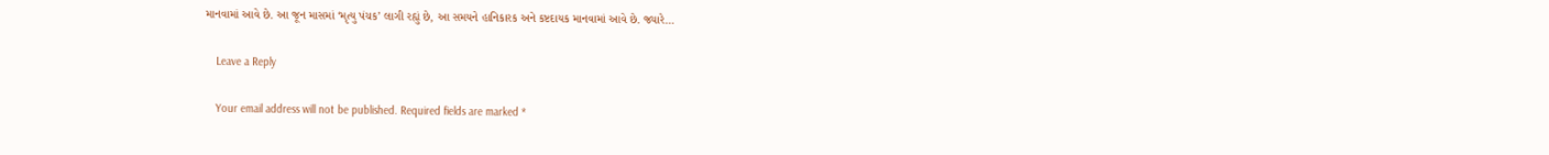માનવામાં આવે છે. આ જૂન માસમાં ‘મૃત્યુ પંચક’ લાગી રહ્યું છે, આ સમયને હાનિકારક અને કષ્ટદાયક માનવામાં આવે છે. જ્યારે…

    Leave a Reply

    Your email address will not be published. Required fields are marked *